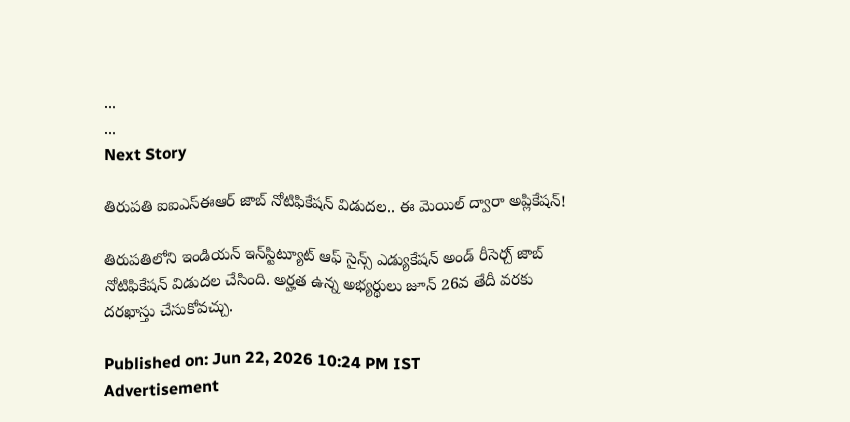...
...
Next Story

తిరుపతి ఐఐఎస్‌ఈఆర్ జాబ్ నోటిఫికేషన్ విడుదల.. ఈ మెయిల్ ద్వారా అప్లికేషన్!

తిరుపతిలోని ఇండియన్ ఇన్‌స్టిట్యూట్ ఆఫ్ సైన్స్ ఎడ్యుకేషన్ అండ్ రీసెర్చ్ జాబ్ నోటిఫికేషన్ విడుదల చేసింది. అర్హత ఉన్న అభ్యర్థులు జూన్ 26వ తేదీ వరకు దరఖాస్తు చేసుకోవచ్చు.

Published on: Jun 22, 2026 10:24 PM IST
Advertisement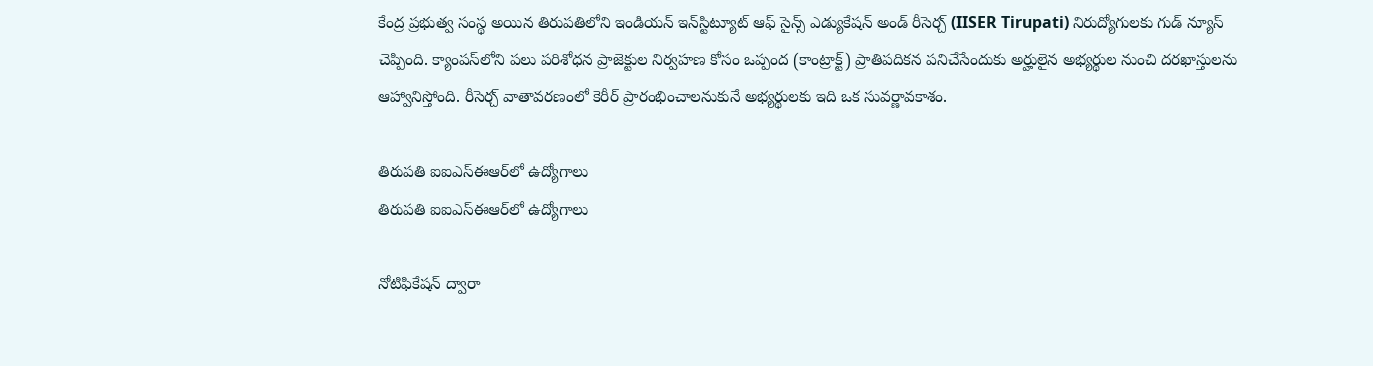కేంద్ర ప్రభుత్వ సంస్థ అయిన తిరుపతిలోని ఇండియన్ ఇన్‌స్టిట్యూట్ ఆఫ్ సైన్స్ ఎడ్యుకేషన్ అండ్ రీసెర్చ్ (IISER Tirupati) నిరుద్యోగులకు గుడ్ న్యూస్ చెప్పింది. క్యాంపస్‌లోని పలు పరిశోధన ప్రాజెక్టుల నిర్వహణ కోసం ఒప్పంద (కాంట్రాక్ట్) ప్రాతిపదికన పనిచేసేందుకు అర్హులైన అభ్యర్థుల నుంచి దరఖాస్తులను ఆహ్వానిస్తోంది. రీసెర్చ్ వాతావరణంలో కెరీర్ ప్రారంభించాలనుకునే అభ్యర్థులకు ఇది ఒక సువర్ణావకాశం.

తిరుపతి ఐఐఎస్‌ఈఆర్‌లో ఉద్యోగాలు
తిరుపతి ఐఐఎస్‌ఈఆర్‌లో ఉద్యోగాలు

నోటిఫికేషన్ ద్వారా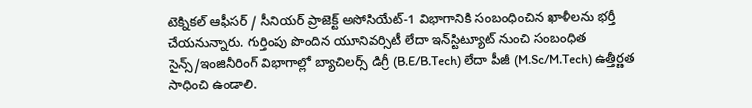టెక్నికల్‌ ఆఫీసర్‌ / సీనియర్‌ ప్రాజెక్ట్‌ అసోసియేట్-1 విభాగానికి సంబంధించిన ఖాళీలను భర్తీ చేయనున్నారు. గుర్తింపు పొందిన యూనివర్సిటీ లేదా ఇన్‌స్టిట్యూట్ నుంచి సంబంధిత సైన్స్/ఇంజినీరింగ్ విభాగాల్లో బ్యాచిలర్స్ డిగ్రీ (B.E/B.Tech) లేదా పీజీ (M.Sc/M.Tech) ఉత్తీర్ణత సాధించి ఉండాలి.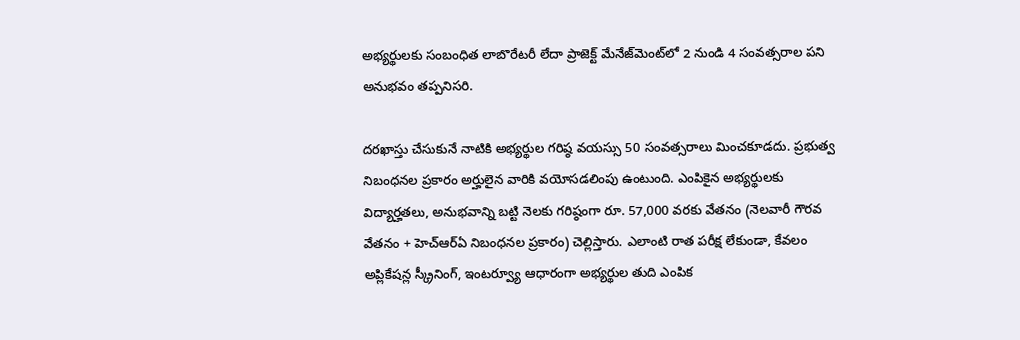అభ్యర్థులకు సంబంధిత లాబొరేటరీ లేదా ప్రాజెక్ట్ మేనేజ్‌మెంట్‌లో 2 నుండి 4 సంవత్సరాల పని అనుభవం తప్పనిసరి.

దరఖాస్తు చేసుకునే నాటికి అభ్యర్థుల గరిష్ఠ వయస్సు 50 సంవత్సరాలు మించకూడదు. ప్రభుత్వ నిబంధనల ప్రకారం అర్హులైన వారికి వయోసడలింపు ఉంటుంది. ఎంపికైన అభ్యర్థులకు విద్యార్హతలు, అనుభవాన్ని బట్టి నెలకు గరిష్ఠంగా రూ. 57,000 వరకు వేతనం (నెలవారీ గౌరవ వేతనం + హెచ్‌ఆర్‌ఏ నిబంధనల ప్రకారం) చెల్లిస్తారు. ఎలాంటి రాత పరీక్ష లేకుండా, కేవలం అప్లికేషన్ల స్క్రీనింగ్, ఇంటర్వ్యూ ఆధారంగా అభ్యర్థుల తుది ఎంపిక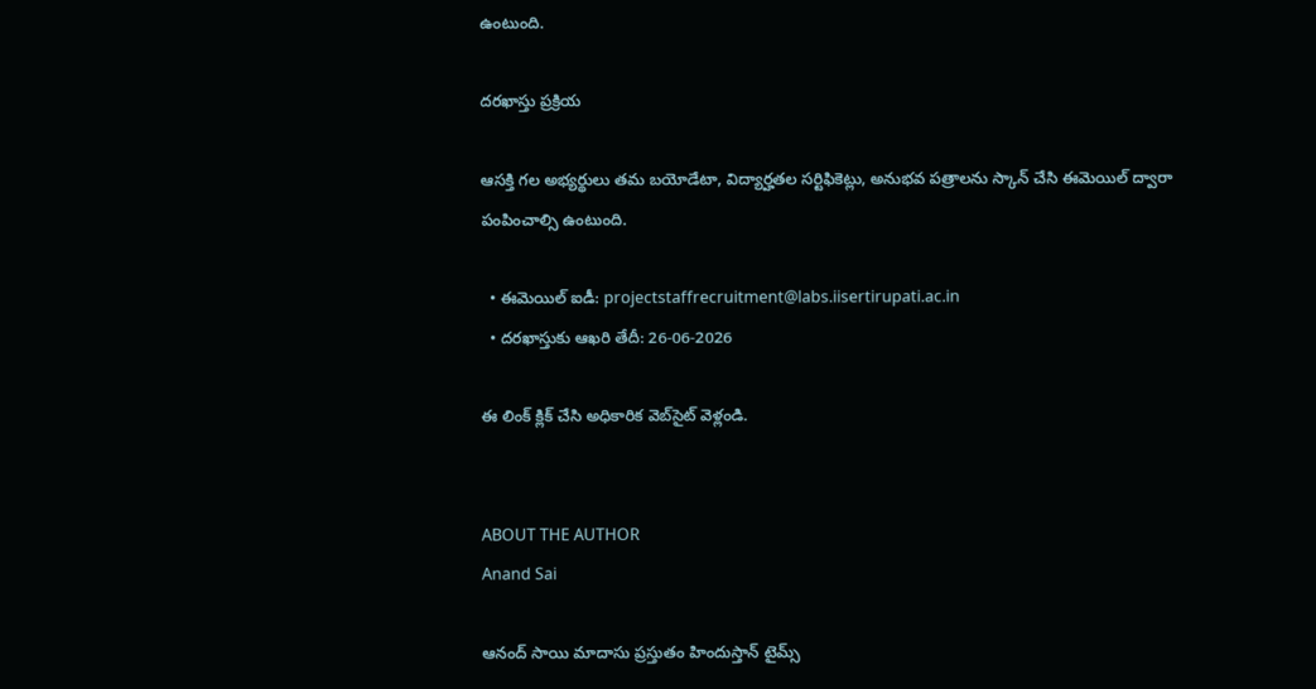ఉంటుంది.

దరఖాస్తు ప్రక్రియ

ఆసక్తి గల అభ్యర్థులు తమ బయోడేటా, విద్యార్హతల సర్టిఫికెట్లు, అనుభవ పత్రాలను స్కాన్ చేసి ఈమెయిల్ ద్వారా పంపించాల్సి ఉంటుంది.

  • ఈమెయిల్ ఐడీ: projectstaffrecruitment@labs.iisertirupati.ac.in
  • దరఖాస్తుకు ఆఖరి తేదీ: 26-06-2026

ఈ లింక్ క్లిక్ చేసి అధికారిక వెబ్‌‌సైట్ వెళ్లండి.


ABOUT THE AUTHOR
Anand Sai

ఆనంద్ సాయి మాదాసు ప్రస్తుతం హిందుస్తాన్ టైమ్స్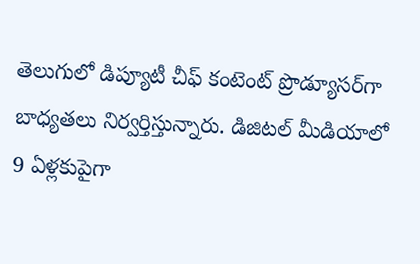తెలుగులో డిప్యూటీ చీఫ్ కంటెంట్ ప్రొడ్యూసర్‌గా బాధ్యతలు నిర్వర్తిస్తున్నారు. డిజిటల్ మీడియాలో 9 ఏళ్లకుపైగా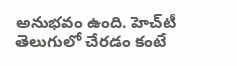అనుభవం ఉంది. హెచ్‌టీ తెలుగులో చేరడం కంటే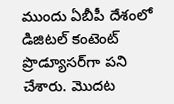ముందు ఏబీపీ దేశంలో డిజిటల్ కంటెంట్ ప్రొడ్యూసర్‌గా పని చేశారు. మెుదట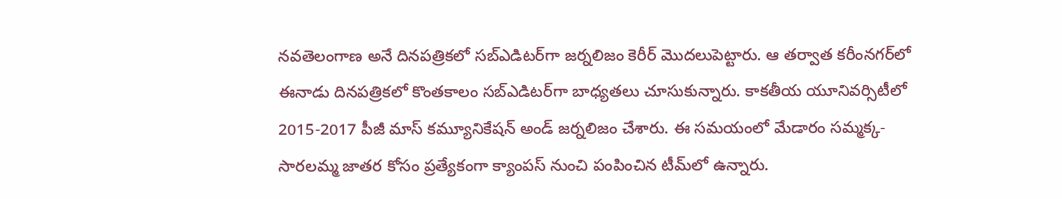నవతెలంగాణ అనే దినపత్రికలో సబ్ఎడిటర్‌గా జర్నలిజం కెరీర్ మెుదలుపెట్టారు. ఆ తర్వాత కరీంనగర్‌లో ఈనాడు దినపత్రికలో కొంతకాలం సబ్‌ఎడిటర్‌గా బాధ్యతలు చూసుకున్నారు. కాకతీయ యూనివర్సిటీలో 2015-2017 పీజీ మాస్ కమ్యూనికేషన్ అండ్ జర్నలిజం చేశారు. ఈ సమయంలో మేడారం సమ్మక్క-సారలమ్మ జాతర కోసం ప్రత్యేకంగా క్యాంపస్ నుంచి పంపించిన టీమ్‌లో ఉన్నారు.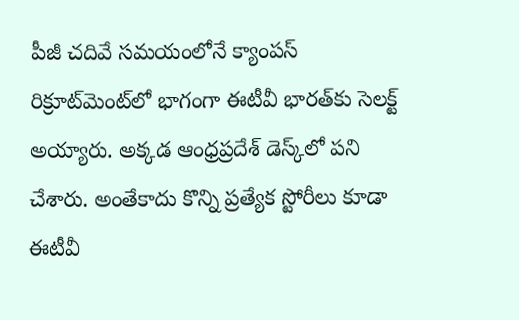పీజీ చదివే సమయంలోనే క్యాంపస్ రిక్రూట్‌మెంట్‌లో భాగంగా ఈటీవీ భారత్‌కు సెలక్ట్ అయ్యారు. అక్కడ ఆంధ్రప్రదేశ్‌ డెస్క్‌లో పని చేశారు. అంతేకాదు కొన్ని ప్రత్యేక స్టోరీలు కూడా ఈటీవీ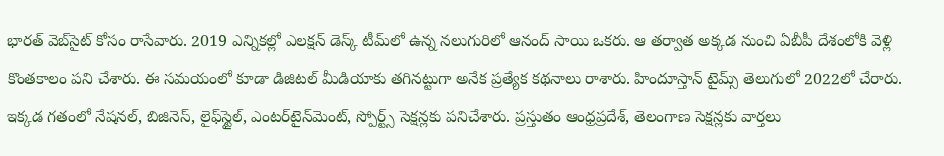భారత్ వెబ్‌సైట్ కోసం రాసేవారు. 2019 ఎన్నికల్లో ఎలక్షన్ డెస్క్‌ టీమ్‌లో ఉన్న నలుగురిలో ఆనంద్ సాయి ఒకరు. ఆ తర్వాత అక్కడ నుంచి ఏబీపీ దేశంలోకి వెళ్లి కొంతకాలం పని చేశారు. ఈ సమయంలో కూడా డిజిటల్ మీడియాకు తగినట్టుగా అనేక ప్రత్యేక కథనాలు రాశారు. హిందూస్తాన్ టైమ్స్‌ తెలుగులో 2022లో చేరారు. ఇక్కడ గతంలో నేషనల్, బిజినెస్, లైఫ్‌స్టైల్, ఎంటర్‌టైన్‌మెంట్‌, స్పోర్ట్స్‌ సెక్షన్లకు పనిచేశారు. ప్రస్తుతం ఆంధ్రప్రదేశ్, తెలంగాణ సెక్షన్లకు వార్తలు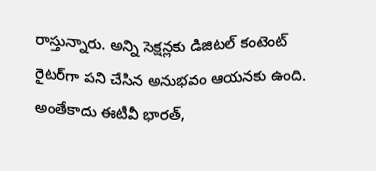రాస్తున్నారు. అన్ని సెక్షన్లకు డిజిటల్ కంటెంట్ రైటర్‌గా పని చేసిన అనుభవం ఆయనకు ఉంది. అంతేకాదు ఈటీవీ భారత్,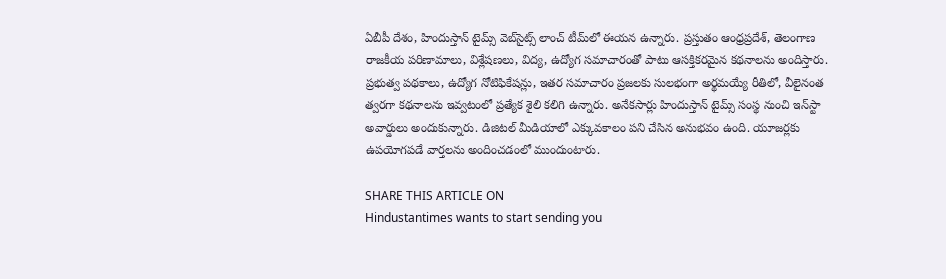ఏబీపీ దేశం, హిందుస్తాన్ టైమ్స్ వెబ్‌సైట్స్ లాంచ్ టీమ్‌లో ఈయన ఉన్నారు. ప్రస్తుతం ఆంధ్రప్రదేశ్, తెలంగాణ రాజకీయ పరిణామాలు, విశ్లేషణలు, విద్య, ఉద్యోగ సమాచారంతో పాటు ఆసక్తికరమైన కథనాలను అందిస్తారు. ప్రభుత్వ పథకాలు, ఉద్యోగ నోటిఫికేషన్లు, ఇతర సమాచారం ప్రజలకు సులభంగా అర్థమయ్యే రీతిలో, వీలైనంత త్వరగా కథనాలను ఇవ్వటంలో ప్రత్యేక శైలి కలిగి ఉన్నారు. అనేకసార్లు హిందుస్తాన్ టైమ్స్ సంస్థ నుంచి ఇన్‌స్టా అవార్డులు అందుకున్నారు. డిజిటల్ మీడియాలో ఎక్కువకాలం పని చేసిన అనుభవం ఉంది. యూజర్లకు ఉపయోగపడే వార్తలను అందించడంలో ముందుంటారు.

SHARE THIS ARTICLE ON
Hindustantimes wants to start sending you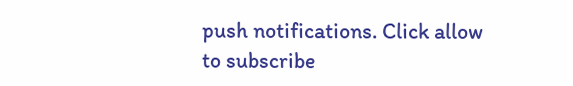push notifications. Click allow to subscribe